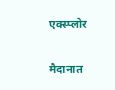एक्स्प्लोर

मैदानात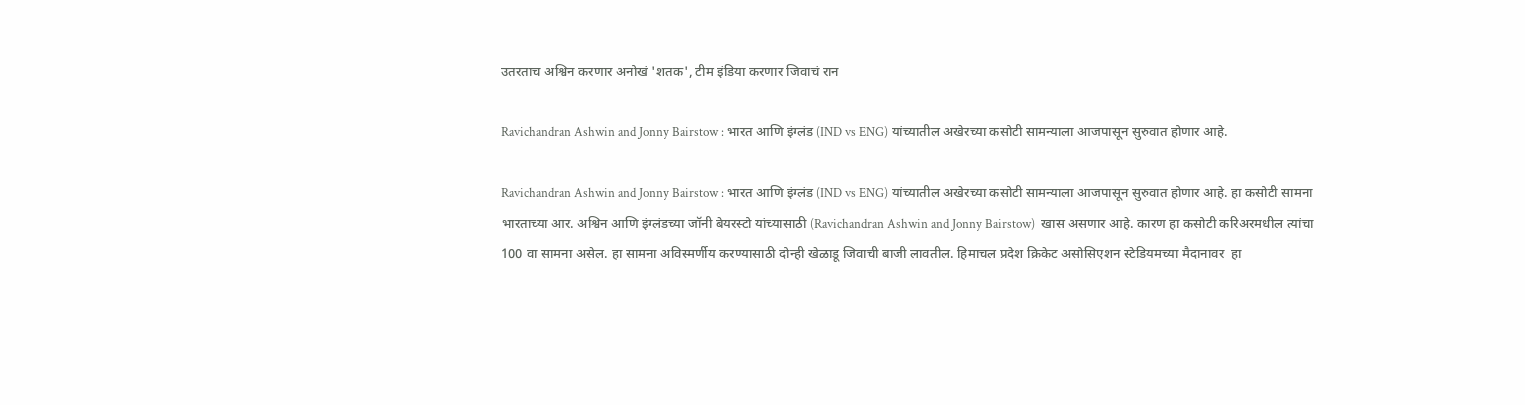उतरताच अश्विन करणार अनोखं 'शतक', टीम इंडिया करणार जिवाचं रान

Ravichandran Ashwin and Jonny Bairstow : भारत आणि इंग्लंड (IND vs ENG) यांच्यातील अखेरच्या कसोटी सामन्याला आजपासून सुरुवात होणार आहे.

Ravichandran Ashwin and Jonny Bairstow : भारत आणि इंग्लंड (IND vs ENG) यांच्यातील अखेरच्या कसोटी सामन्याला आजपासून सुरुवात होणार आहे. हा कसोटी सामना भारताच्या आर. अश्विन आणि इंग्लंडच्या जॉनी बेयरस्टो यांच्यासाठी (Ravichandran Ashwin and Jonny Bairstow)  खास असणार आहे. कारण हा कसोटी करिअरमधील त्यांचा 100 वा सामना असेल. हा सामना अविस्मर्णीय करण्यासाठी दोन्ही खेळाडू जिवाची बाजी लावतील. हिमाचल प्रदेश क्रिकेट असोसिएशन स्टेडियमच्या मैदानावर  हा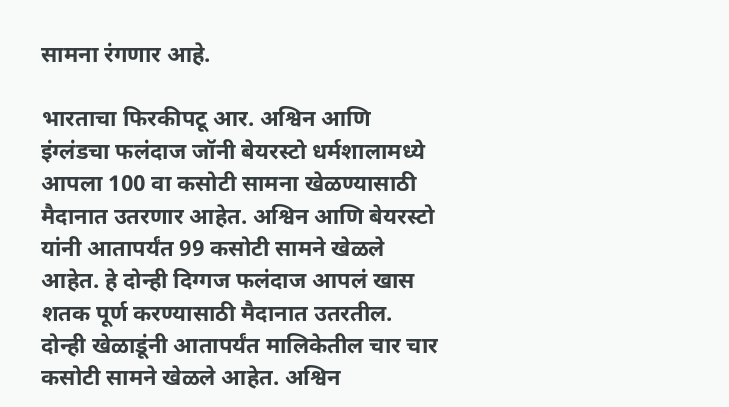सामना रंगणार आहे.

भारताचा फिरकीपटू आर. अश्विन आणि इंग्लंडचा फलंदाज जॉनी बेयरस्टो धर्मशालामध्ये  आपला 100 वा कसोटी सामना खेळण्यासाठी मैदानात उतरणार आहेत. अश्विन आणि बेयरस्टो यांनी आतापर्यंत 99 कसोटी सामने खेळले आहेत. हे दोन्ही दिग्गज फलंदाज आपलं खास शतक पूर्ण करण्यासाठी मैदानात उतरतील. दोन्ही खेळाडूंनी आतापर्यंत मालिकेतील चार चार कसोटी सामने खेळले आहेत. अश्विन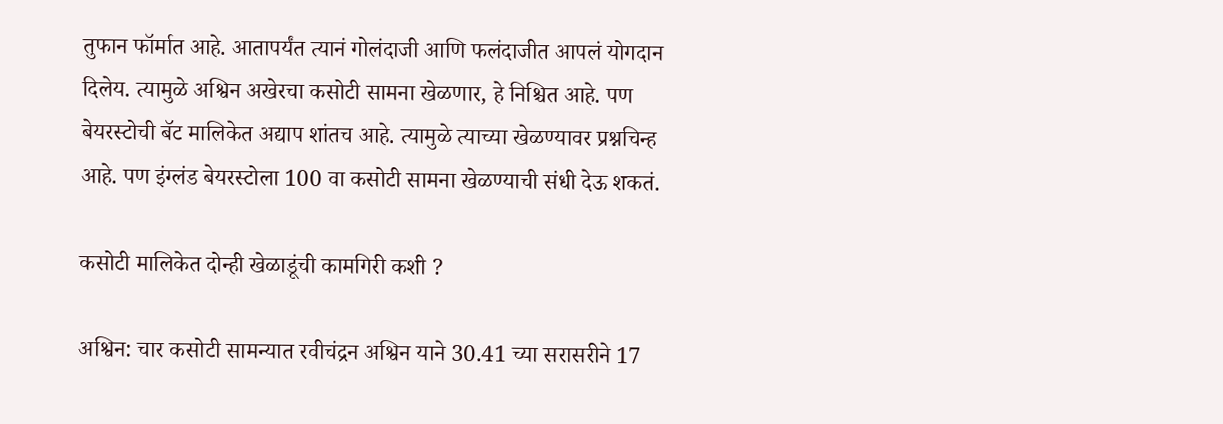तुफान फॉर्मात आहे. आतापर्यंत त्यानं गोलंदाजी आणि फलंदाजीत आपलं योगदान दिलेय. त्यामुळे अश्विन अखेरचा कसोटी सामना खेळणार, हे निश्चित आहे. पण बेयरस्टोची बॅट मालिकेत अद्याप शांतच आहे. त्यामुळे त्याच्या खेळण्यावर प्रश्नचिन्ह आहे. पण इंग्लंड बेयरस्टोला 100 वा कसोटी सामना खेळण्याची संधी देऊ शकतं.

कसोटी मालिकेत दोन्ही खेळाडूंची कामगिरी कशी ?

अश्विन: चार कसोटी सामन्यात रवीचंद्रन अश्विन याने 30.41 च्या सरासरीने 17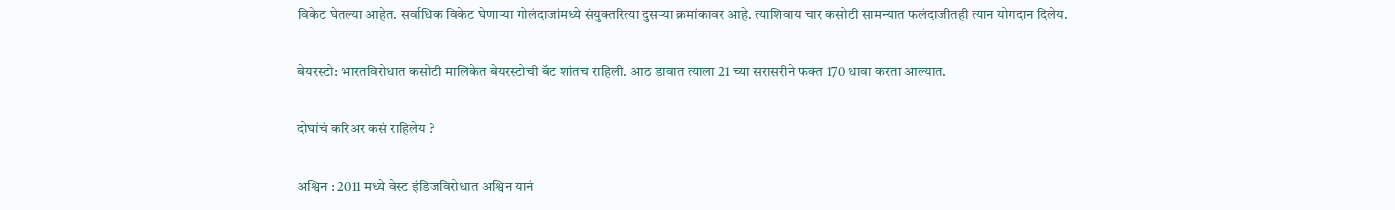विकेट घेतल्या आहेत. सर्वाधिक विकेट घेणाऱ्या गोलंदाजांमध्ये संयुक्तरित्या दुसऱ्या क्रमांकावर आहे. त्याशिवाय चार कसोटी सामन्यात फलंदाजीतही त्यान योगदान दिलेय.

बेयरस्टो: भारतविरोधात कसोटी मालिकेत बेयरस्टोची बॅट शांतच राहिली. आठ डावात त्याला 21 च्या सरासरीने फक्त 170 धावा करता आल्यात.

दोघांचं करिअर कसं राहिलेय ?

अश्विन : 2011 मध्ये वेस्ट इंडिजविरोधात अश्विन यानं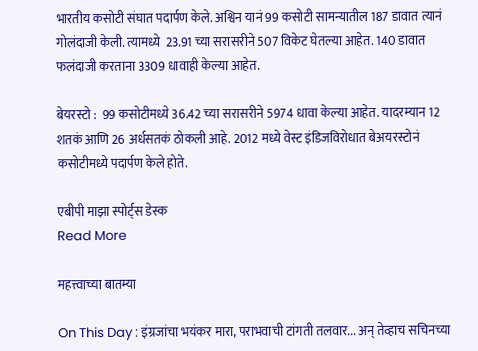भारतीय कसोटी संघात पदार्पण केले. अश्विन यानं 99 कसोटी सामन्यातील 187 डावात त्यानं गोलंदाजी केली. त्यामध्ये  23.91 च्या सरासरीने 507 विकेट घेतल्या आहेत. 140 डावात फलंदाजी करताना 3309 धावाही केल्या आहेत.

बेयरस्टो :  99 कसोटीमध्ये 36.42 च्या सरासरीने 5974 धावा केल्या आहेत. यादरम्यान 12 शतकं आणि 26 अर्धसतकं ठोकली आहे. 2012 मध्ये वेस्ट इंडिजविरोधात बेअयरस्टोनं कसोटीमध्ये पदार्पण केले होते.

एबीपी माझा स्पोर्ट्स डेस्क
Read More

महत्त्वाच्या बातम्या

On This Day : इंग्रजांचा भयंकर मारा, पराभवाची टांगती तलवार... अन् तेव्हाच सचिनच्या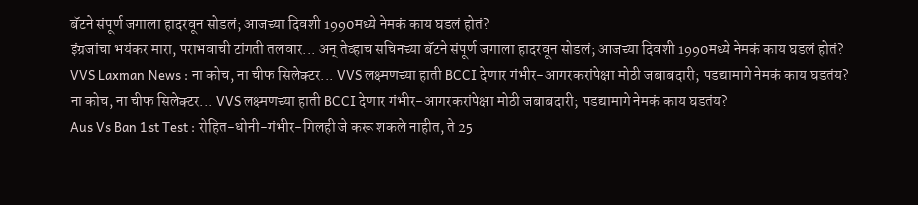बॅटने संपूर्ण जगाला हादरवून सोडलं; आजच्या दिवशी 1990मध्ये नेमकं काय घडलं होतं?
इंग्रजांचा भयंकर मारा, पराभवाची टांगती तलवार... अन् तेव्हाच सचिनच्या बॅटने संपूर्ण जगाला हादरवून सोडलं; आजच्या दिवशी 1990मध्ये नेमकं काय घडलं होतं?
VVS Laxman News : ना कोच, ना चीफ सिलेक्टर... VVS लक्ष्मणच्या हाती BCCI देणार गंभीर-आगरकरांपेक्षा मोठी जबाबदारी; पडद्यामागे नेमकं काय घडतंय?
ना कोच, ना चीफ सिलेक्टर... VVS लक्ष्मणच्या हाती BCCI देणार गंभीर-आगरकरांपेक्षा मोठी जबाबदारी; पडद्यामागे नेमकं काय घडतंय?
Aus Vs Ban 1st Test : रोहित-धोनी-गंभीर-गिलही जे करू शकले नाहीत, ते 25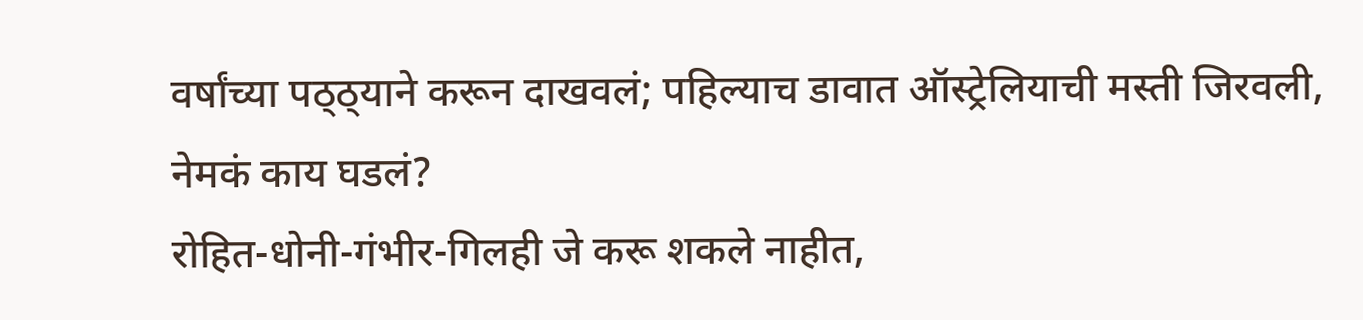वर्षांच्या पठ्ठ्याने करून दाखवलं; पहिल्याच डावात ऑस्ट्रेलियाची मस्ती जिरवली, नेमकं काय घडलं?
रोहित-धोनी-गंभीर-गिलही जे करू शकले नाहीत,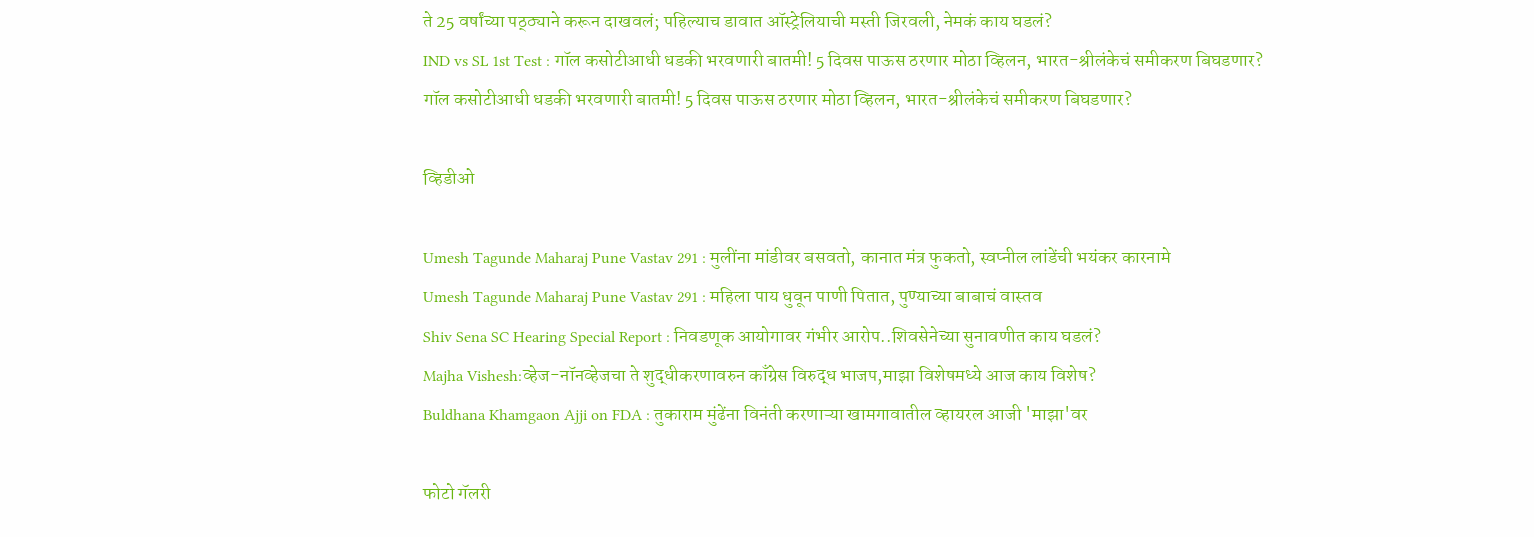ते 25 वर्षांच्या पठ्ठ्याने करून दाखवलं; पहिल्याच डावात ऑस्ट्रेलियाची मस्ती जिरवली, नेमकं काय घडलं?
IND vs SL 1st Test : गॉल कसोटीआधी धडकी भरवणारी बातमी! 5 दिवस पाऊस ठरणार मोठा व्हिलन, भारत-श्रीलंकेचं समीकरण बिघडणार?
गॉल कसोटीआधी धडकी भरवणारी बातमी! 5 दिवस पाऊस ठरणार मोठा व्हिलन, भारत-श्रीलंकेचं समीकरण बिघडणार?

व्हिडीओ

Umesh Tagunde Maharaj Pune Vastav 291 : मुलींना मांडीवर बसवतो, कानात मंत्र फुकतो, स्वप्नील लांडेंची भयंकर कारनामे
Umesh Tagunde Maharaj Pune Vastav 291 : महिला पाय धुवून पाणी पितात, पुण्याच्या बाबाचं वास्तव
Shiv Sena SC Hearing Special Report : निवडणूक आयोगावर गंभीर आरोप..शिवसेनेच्या सुनावणीत काय घडलं?
Majha Vishesh:व्हेज-नॉनव्हेजचा ते शुद्धीकरणावरुन काँग्रेस विरुद्ध भाजप,माझा विशेषमध्ये आज काय विशेष?
Buldhana Khamgaon Ajji on FDA : तुकाराम मुंढेंना विनंती करणाऱ्या खामगावातील व्हायरल आजी 'माझा'वर

फोटो गॅलरी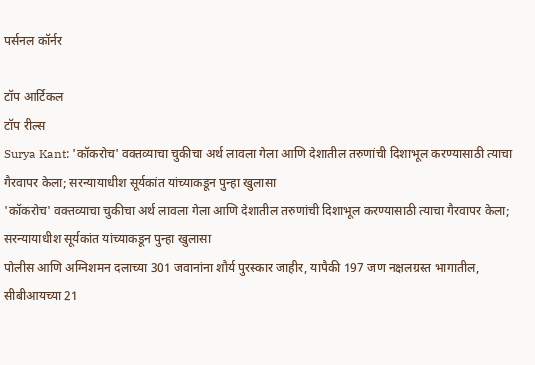पर्सनल कॉर्नर

टॉप आर्टिकल
टॉप रील्स
Surya Kant: 'कॉकरोच' वक्तव्याचा चुकीचा अर्थ लावला गेला आणि देशातील तरुणांची दिशाभूल करण्यासाठी त्याचा गैरवापर केला; सरन्यायाधीश सूर्यकांत यांच्याकडून पुन्हा खुलासा
'कॉकरोच' वक्तव्याचा चुकीचा अर्थ लावला गेला आणि देशातील तरुणांची दिशाभूल करण्यासाठी त्याचा गैरवापर केला; सरन्यायाधीश सूर्यकांत यांच्याकडून पुन्हा खुलासा
पोलीस आणि अग्निशमन दलाच्या 301 जवानांना शौर्य पुरस्कार जाहीर, यापैकी 197 जण नक्षलग्रस्त भागातील, सीबीआयच्या 21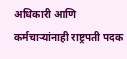अधिकारी आणि कर्मचाऱ्यांनाही राष्ट्रपती पदक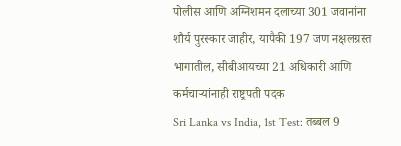पोलीस आणि अग्निशमन दलाच्या 301 जवानांना शौर्य पुरस्कार जाहीर, यापैकी 197 जण नक्षलग्रस्त भागातील, सीबीआयच्या 21 अधिकारी आणि कर्मचाऱ्यांनाही राष्ट्रपती पदक
Sri Lanka vs India, 1st Test: तब्बल 9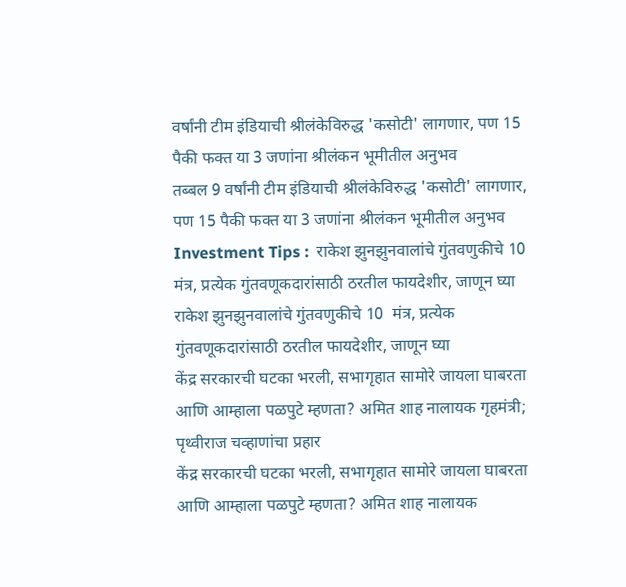वर्षांनी टीम इंडियाची श्रीलंकेविरुद्ध 'कसोटी' लागणार, पण 15 पैकी फक्त या 3 जणांना श्रीलंकन भूमीतील अनुभव
तब्बल 9 वर्षांनी टीम इंडियाची श्रीलंकेविरुद्ध 'कसोटी' लागणार, पण 15 पैकी फक्त या 3 जणांना श्रीलंकन भूमीतील अनुभव
Investment Tips :  राकेश झुनझुनवालांचे गुंतवणुकीचे 10  मंत्र, प्रत्येक गुंतवणूकदारांसाठी ठरतील फायदेशीर, जाणून घ्या
राकेश झुनझुनवालांचे गुंतवणुकीचे 10  मंत्र, प्रत्येक गुंतवणूकदारांसाठी ठरतील फायदेशीर, जाणून घ्या
केंद्र सरकारची घटका भरली, सभागृहात सामोरे जायला घाबरता आणि आम्हाला पळपुटे म्हणता? अमित शाह नालायक गृहमंत्री; पृथ्वीराज चव्हाणांचा प्रहार
केंद्र सरकारची घटका भरली, सभागृहात सामोरे जायला घाबरता आणि आम्हाला पळपुटे म्हणता? अमित शाह नालायक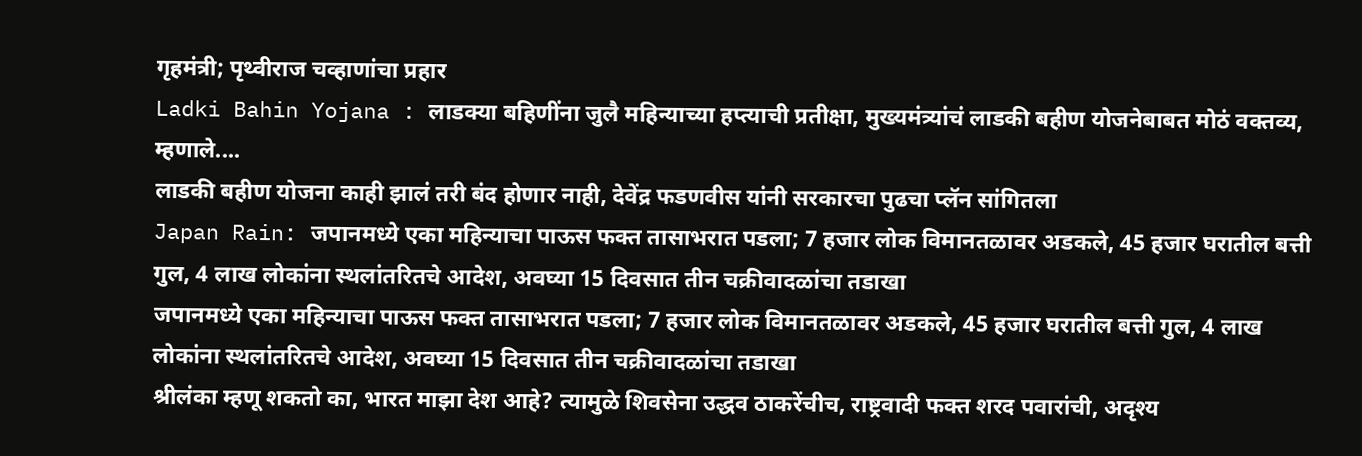गृहमंत्री; पृथ्वीराज चव्हाणांचा प्रहार
Ladki Bahin Yojana : लाडक्या बहिणींना जुलै महिन्याच्या हप्त्याची प्रतीक्षा, मुख्यमंत्र्यांचं लाडकी बहीण योजनेबाबत मोठं वक्तव्य, म्हणाले....
लाडकी बहीण योजना काही झालं तरी बंद होणार नाही, देवेंद्र फडणवीस यांनी सरकारचा पुढचा प्लॅन सांगितला
Japan Rain: जपानमध्ये एका महिन्याचा पाऊस फक्त तासाभरात पडला; 7 हजार लोक विमानतळावर अडकले, 45 हजार घरातील बत्ती गुल, 4 लाख लोकांना स्थलांतरितचे आदेश, अवघ्या 15 दिवसात तीन चक्रीवादळांचा तडाखा
जपानमध्ये एका महिन्याचा पाऊस फक्त तासाभरात पडला; 7 हजार लोक विमानतळावर अडकले, 45 हजार घरातील बत्ती गुल, 4 लाख लोकांना स्थलांतरितचे आदेश, अवघ्या 15 दिवसात तीन चक्रीवादळांचा तडाखा
श्रीलंका म्हणू शकतो का, भारत माझा देश आहे? त्यामुळे शिवसेना उद्धव ठाकरेंचीच, राष्ट्रवादी फक्त शरद पवारांची, अदृश्य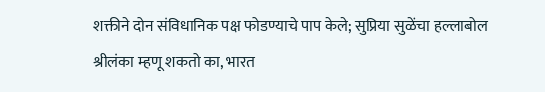शक्तीने दोन संविधानिक पक्ष फोडण्याचे पाप केले; सुप्रिया सुळेंचा हल्लाबोल
श्रीलंका म्हणू शकतो का, भारत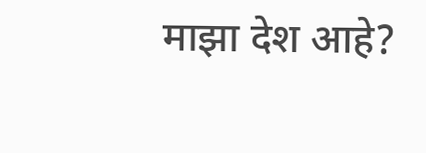माझा देश आहे?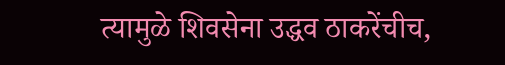त्यामुळे शिवसेना उद्धव ठाकरेंचीच,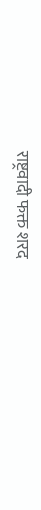राष्ट्रवादी फक्त शरद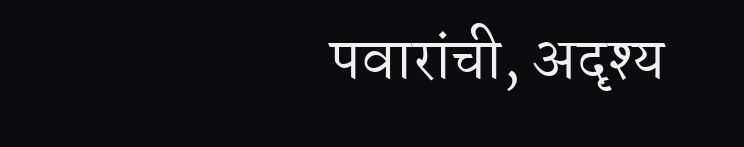पवारांची, अदृश्य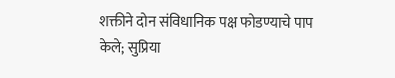शक्तीने दोन संविधानिक पक्ष फोडण्याचे पाप केले; सुप्रिया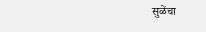सुळेंचा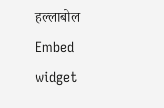हल्लाबोल
Embed widget